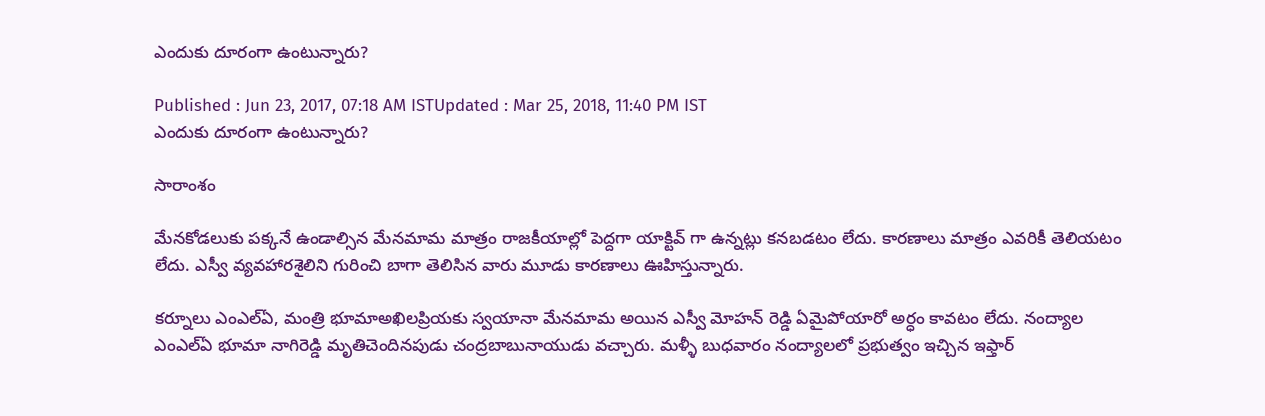ఎందుకు దూరంగా ఉంటున్నారు?

Published : Jun 23, 2017, 07:18 AM ISTUpdated : Mar 25, 2018, 11:40 PM IST
ఎందుకు దూరంగా ఉంటున్నారు?

సారాంశం

మేనకోడలుకు పక్కనే ఉండాల్సిన మేనమామ మాత్రం రాజకీయాల్లో పెద్దగా యాక్టివ్ గా ఉన్నట్లు కనబడటం లేదు. కారణాలు మాత్రం ఎవరికీ తెలియటం లేదు. ఎస్వీ వ్యవహారశైలిని గురించి బాగా తెలిసిన వారు మూడు కారణాలు ఊహిస్తున్నారు.

కర్నూలు ఎంఎల్ఏ, మంత్రి భూమాఅఖిలప్రియకు స్వయానా మేనమామ అయిన ఎస్వీ మోహన్ రెడ్డి ఏమైపోయారో అర్ధం కావటం లేదు. నంద్యాల ఎంఎల్ఏ భూమా నాగిరెడ్డి మృతిచెందినపుడు చంద్రబాబునాయుడు వచ్చారు. మళ్ళీ బుధవారం నంద్యాలలో ప్రభుత్వం ఇచ్చిన ఇఫ్తార్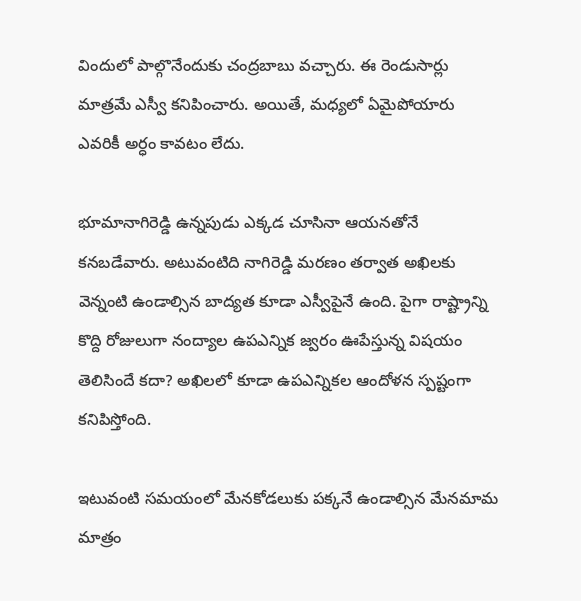విందులో పాల్గొనేందుకు చంద్రబాబు వచ్చారు. ఈ రెండుసార్లు మాత్రమే ఎస్వీ కనిపించారు. అయితే, మధ్యలో ఏమైపోయారు ఎవరికీ అర్ధం కావటం లేదు.

భూమానాగిరెడ్డి ఉన్నపుడు ఎక్కడ చూసినా ఆయనతోనే కనబడేవారు. అటువంటిది నాగిరెడ్డి మరణం తర్వాత అఖిలకు వెన్నంటి ఉండాల్సిన బాద్యత కూడా ఎస్వీపైనే ఉంది. పైగా రాష్ట్రాన్ని కొద్ది రోజులుగా నంద్యాల ఉపఎన్నిక జ్వరం ఊపేస్తున్న విషయం తెలిసిందే కదా? అఖిలలో కూడా ఉపఎన్నికల ఆందోళన స్పష్టంగా కనిపిస్తోంది.

ఇటువంటి సమయంలో మేనకోడలుకు పక్కనే ఉండాల్సిన మేనమామ మాత్రం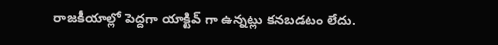రాజకీయాల్లో పెద్దగా యాక్టివ్ గా ఉన్నట్లు కనబడటం లేదు.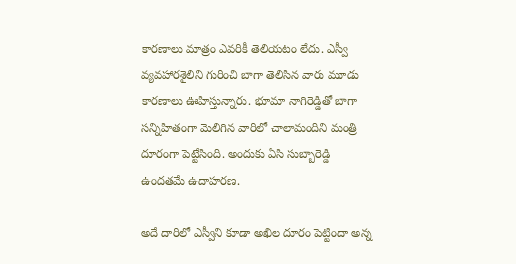కారణాలు మాత్రం ఎవరికీ తెలియటం లేదు. ఎస్వీ వ్యవహారశైలిని గురించి బాగా తెలిసిన వారు మూడు కారణాలు ఊహిస్తున్నారు. భూమా నాగిరెడ్డితో బాగా సన్నిహితంగా మెలిగిన వారిలో చాలామందిని మంత్రి దూరంగా పెట్టేసింది. అందుకు ఏసి సుబ్బారెడ్డి ఉందతమే ఉదాహరణ.

అదే దారిలో ఎస్వీని కూడా అఖిల దూరం పెట్టిందా అన్న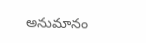అనుమానం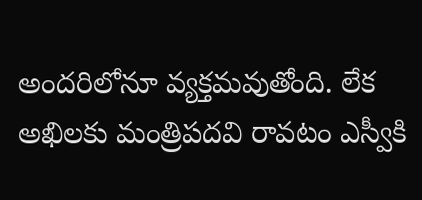అందరిలోనూ వ్యక్తమవుతోంది. లేక అఖిలకు మంత్రిపదవి రావటం ఎస్వీకి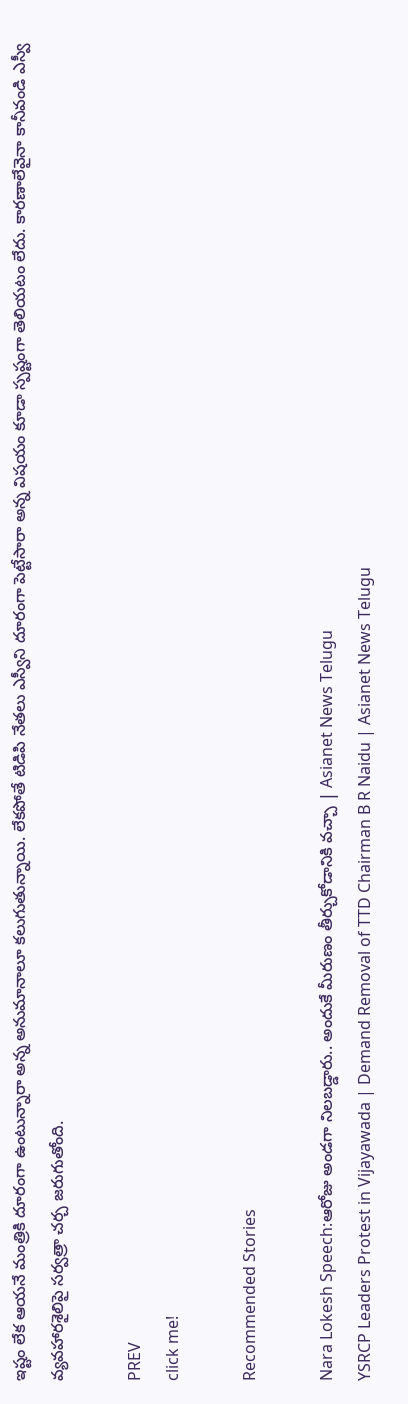ఇష్టం లేక ఆయనే మంత్రికి దూరంగా ఉంటున్నారా అన్న అనుమానాలూ కలుగుతున్నాయి. లేకపోతే టిడిపి నేతలు ఎస్వీని దూరంగా పెట్టేసారా అన్న విషయం కూడా స్పష్టంగా తెలియటం లేదు. కారణాలేవైనా కానీవండి ఎస్వీ వ్యవహారశైలిపై సర్వత్రా చర్చ జరుగుతోంది.

PREV
click me!

Recommended Stories

Nara Lokesh Speech:ఆరోజు అండగా నిలబడ్డారు.. అందుకే మీరుణం తీర్చుకోడానికి వచ్చా | Asianet News Telugu
YSRCP Leaders Protest in Vijayawada | Demand Removal of TTD Chairman B R Naidu | Asianet News Telugu